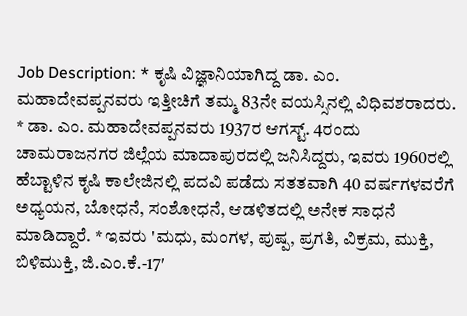Job Description: * ಕೃಷಿ ವಿಜ್ಞಾನಿಯಾಗಿದ್ದ ಡಾ. ಎಂ. ಮಹಾದೇವಪ್ಪನವರು ಇತ್ತೀಚಿಗೆ ತಮ್ಮ 83ನೇ ವಯಸ್ಸಿನಲ್ಲಿ ವಿಧಿವಶರಾದರು. * ಡಾ. ಎಂ. ಮಹಾದೇವಪ್ಪನವರು 1937ರ ಆಗಸ್ಟ್. 4ರಂದು ಚಾಮರಾಜನಗರ ಜಿಲ್ಲೆಯ ಮಾದಾಪುರದಲ್ಲಿ ಜನಿಸಿದ್ದರು, ಇವರು 1960ರಲ್ಲಿ ಹೆಬ್ಟಾಳಿನ ಕೃಷಿ ಕಾಲೇಜಿನಲ್ಲಿ ಪದವಿ ಪಡೆದು ಸತತವಾಗಿ 40 ವರ್ಷಗಳವರೆಗೆ ಅಧ್ಯಯನ, ಬೋಧನೆ, ಸಂಶೋಧನೆ, ಆಡಳಿತದಲ್ಲಿ ಅನೇಕ ಸಾಧನೆ ಮಾಡಿದ್ದಾರೆ. * ಇವರು 'ಮಧು, ಮಂಗಳ, ಪುಷ್ಪ, ಪ್ರಗತಿ, ವಿಕ್ರಮ, ಮುಕ್ತಿ, ಬಿಳಿಮುಕ್ತಿ, ಜಿ.ಎಂ.ಕೆ.-17′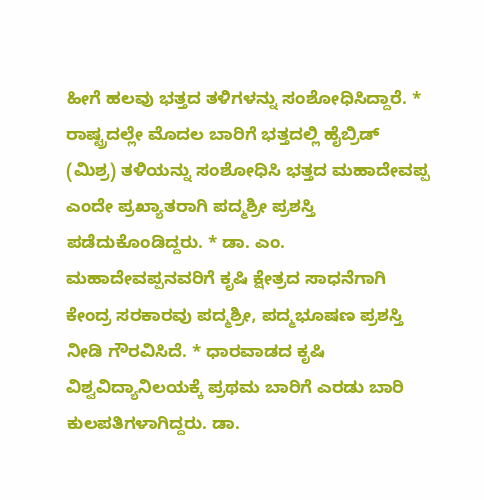ಹೀಗೆ ಹಲವು ಭತ್ತದ ತಳಿಗಳನ್ನು ಸಂಶೋಧಿಸಿದ್ದಾರೆ. * ರಾಷ್ಟ್ರದಲ್ಲೇ ಮೊದಲ ಬಾರಿಗೆ ಭತ್ತದಲ್ಲಿ ಹೈಬ್ರಿಡ್ (ಮಿಶ್ರ) ತಳಿಯನ್ನು ಸಂಶೋಧಿಸಿ ಭತ್ತದ ಮಹಾದೇವಪ್ಪ ಎಂದೇ ಪ್ರಖ್ಯಾತರಾಗಿ ಪದ್ಮಶ್ರೀ ಪ್ರಶಸ್ತಿ ಪಡೆದುಕೊಂಡಿದ್ದರು. * ಡಾ. ಎಂ. ಮಹಾದೇವಪ್ಪನವರಿಗೆ ಕೃಷಿ ಕ್ಷೇತ್ರದ ಸಾಧನೆಗಾಗಿ ಕೇಂದ್ರ ಸರಕಾರವು ಪದ್ಮಶ್ರೀ, ಪದ್ಮಭೂಷಣ ಪ್ರಶಸ್ತಿ ನೀಡಿ ಗೌರವಿಸಿದೆ. * ಧಾರವಾಡದ ಕೃಷಿ ವಿಶ್ವವಿದ್ಯಾನಿಲಯಕ್ಕೆ ಪ್ರಥಮ ಬಾರಿಗೆ ಎರಡು ಬಾರಿ ಕುಲಪತಿಗಳಾಗಿದ್ದರು. ಡಾ.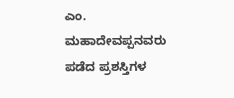ಎಂ. ಮಹಾದೇವಪ್ಪನವರು ಪಡೆದ ಪ್ರಶಸ್ತಿಗಳ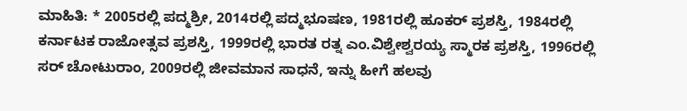ಮಾಹಿತಿ: * 2005ರಲ್ಲಿ ಪದ್ಮಶ್ರೀ, 2014ರಲ್ಲಿ ಪದ್ಮಭೂಷಣ, 1981ರಲ್ಲಿ ಹೂಕರ್ ಪ್ರಶಸ್ತಿ, 1984ರಲ್ಲಿ ಕರ್ನಾಟಕ ರಾಜೋತ್ಸವ ಪ್ರಶಸ್ತಿ, 1999ರಲ್ಲಿ ಭಾರತ ರತ್ನ ಎಂ.ವಿಶ್ವೇಶ್ವರಯ್ಯ ಸ್ಮಾರಕ ಪ್ರಶಸ್ತಿ, 1996ರಲ್ಲಿ ಸರ್ ಚೋಟುರಾಂ, 2009ರಲ್ಲಿ ಜೀವಮಾನ ಸಾಧನೆ, ಇನ್ನು ಹೀಗೆ ಹಲವು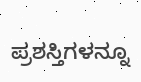ಪ್ರಶಸ್ತಿಗಳನ್ನೂ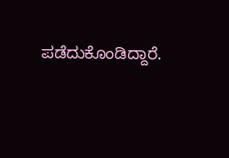ಪಡೆದುಕೊಂಡಿದ್ದಾರೆ.